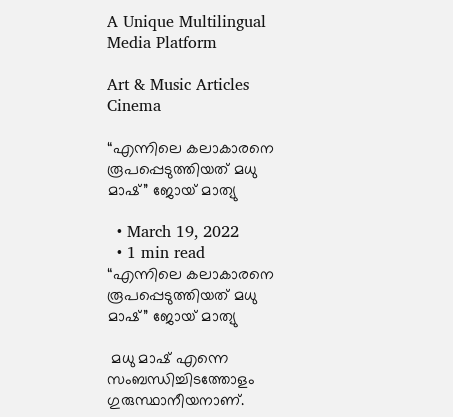A Unique Multilingual Media Platform

Art & Music Articles Cinema

“എന്നിലെ കലാകാരനെ രൂപപ്പെടുത്തിയത് മധു മാഷ്” ജോയ് മാത്യു

  • March 19, 2022
  • 1 min read
“എന്നിലെ കലാകാരനെ രൂപപ്പെടുത്തിയത് മധു മാഷ്” ജോയ് മാത്യു

 മധു മാഷ് എന്നെ സംബന്ധിച്ചിടത്തോളം ഗുരുസ്ഥാനീയനാണ്.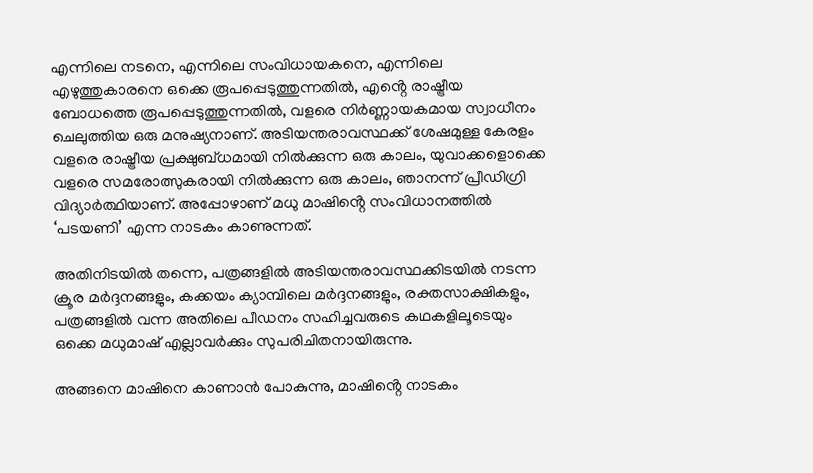എന്നിലെ നടനെ, എന്നിലെ സംവിധായകനെ, എന്നിലെ എഴുത്തുകാരനെ ഒക്കെ രൂപപ്പെടുത്തുന്നതിൽ, എൻ്റെ രാഷ്ട്രീയ ബോധത്തെ രൂപപ്പെടുത്തുന്നതിൽ, വളരെ നിർണ്ണായകമായ സ്വാധീനം ചെലുത്തിയ ഒരു മനുഷ്യനാണ്. അടിയന്തരാവസ്ഥക്ക് ശേഷമുള്ള കേരളം വളരെ രാഷ്ട്രീയ പ്രക്ഷുബ്ധമായി നിൽക്കുന്ന ഒരു കാലം, യുവാക്കളൊക്കെ വളരെ സമരോത്സുകരായി നിൽക്കുന്ന ഒരു കാലം, ഞാനന്ന് പ്രീഡിഗ്രി വിദ്യാർത്ഥിയാണ്. അപ്പോഴാണ് മധു മാഷിൻ്റെ സംവിധാനത്തിൽ ‘പടയണി’ എന്ന നാടകം കാണുന്നത്.

അതിനിടയിൽ തന്നെ, പത്രങ്ങളിൽ അടിയന്തരാവസ്ഥക്കിടയിൽ നടന്ന ക്രൂര മർദ്ദനങ്ങളും, കക്കയം ക്യാമ്പിലെ മർദ്ദനങ്ങളും, രക്തസാക്ഷികളും, പത്രങ്ങളിൽ വന്ന അതിലെ പീഡനം സഹിച്ചവരുടെ കഥകളിലൂടെയും ഒക്കെ മധുമാഷ് എല്ലാവർക്കും സുപരിചിതനായിരുന്നു.

അങ്ങനെ മാഷിനെ കാണാൻ പോകുന്നു, മാഷിൻ്റെ നാടകം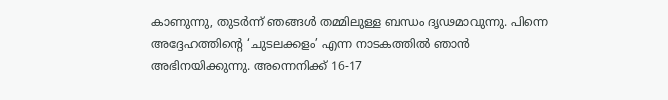കാണുന്നു, തുടർന്ന് ഞങ്ങൾ തമ്മിലുള്ള ബന്ധം ദൃഢമാവുന്നു. പിന്നെ അദ്ദേഹത്തിൻ്റെ ‘ചുടലക്കളം’ എന്ന നാടകത്തിൽ ഞാൻ അഭിനയിക്കുന്നു. അന്നെനിക്ക് 16-17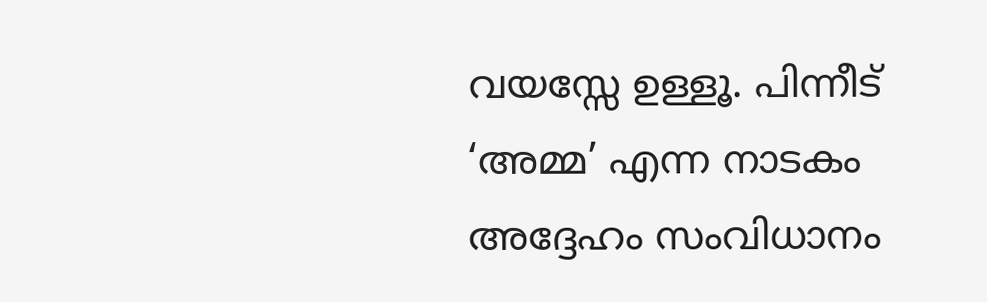വയസ്സേ ഉള്ളൂ. പിന്നീട് ‘അമ്മ’ എന്ന നാടകം അദ്ദേഹം സംവിധാനം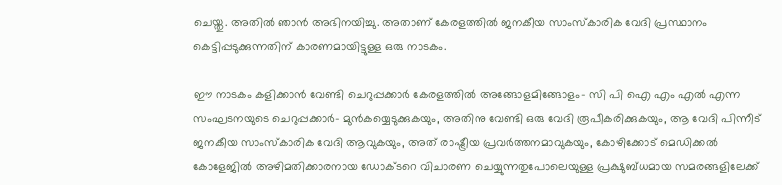ചെയ്തു. അതിൽ ഞാൻ അഭിനയിച്ചു. അതാണ് കേരളത്തിൽ ജനകീയ സാംസ്‌കാരിക വേദി പ്രസ്ഥാനം കെട്ടിപ്പടുക്കുന്നതിന് കാരണമായിട്ടുള്ള ഒരു നാടകം.

ഈ നാടകം കളിക്കാൻ വേണ്ടി ചെറുപ്പക്കാർ കേരളത്തിൽ അങ്ങോളമിങ്ങോളം- സി പി ഐ എം എൽ എന്ന സംഘടനയുടെ ചെറുപ്പക്കാർ- മുൻകയ്യെടുക്കുകയും, അതിനു വേണ്ടി ഒരു വേദി രൂപീകരിക്കുകയും, ആ വേദി പിന്നീട് ജനകീയ സാംസ്‌കാരിക വേദി ആവുകയും, അത് രാഷ്ട്രീയ പ്രവർത്തനമാവുകയും, കോഴിക്കോട് മെഡിക്കൽ കോളേജിൽ അഴിമതിക്കാരനായ ഡോക്ടറെ വിചാരണ ചെയ്യുന്നതുപോലെയുള്ള പ്രക്ഷുബ്ധമായ സമരങ്ങളിലേക്ക്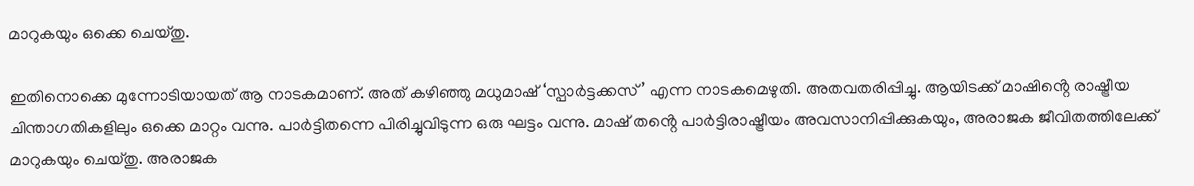മാറുകയും ഒക്കെ ചെയ്തു.

ഇതിനൊക്കെ മുന്നോടിയായത് ആ നാടകമാണ്. അത് കഴിഞ്ഞു മധുമാഷ് ‘സ്പാർട്ടക്കസ്’ എന്ന നാടകമെഴുതി. അതവതരിപ്പിച്ചു. ആയിടക്ക് മാഷിൻ്റെ രാഷ്ട്രീയ  ചിന്താഗതികളിലും ഒക്കെ മാറ്റം വന്നു. പാർട്ടിതന്നെ പിരിച്ചുവിടുന്ന ഒരു ഘട്ടം വന്നു. മാഷ് തൻ്റെ പാർട്ടിരാഷ്ട്രീയം അവസാനിപ്പിക്കുകയും, അരാജക ജീവിതത്തിലേക്ക് മാറുകയും ചെയ്തു. അരാജക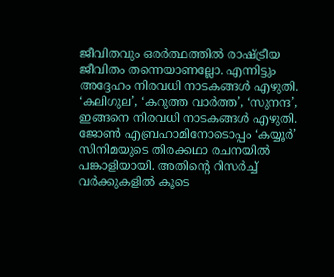ജീവിതവും ഒരർത്ഥത്തിൽ രാഷ്ട്രീയ ജീവിതം തന്നെയാണല്ലോ. എന്നിട്ടും അദ്ദേഹം നിരവധി നാടകങ്ങൾ എഴുതി. ‘കലിഗുല’, ‘കറുത്ത വാർത്ത’, ‘സുനന്ദ’, ഇങ്ങനെ നിരവധി നാടകങ്ങൾ എഴുതി. ജോൺ എബ്രഹാമിനോടൊപ്പം ‘കയ്യൂർ’ സിനിമയുടെ തിരക്കഥാ രചനയിൽ പങ്കാളിയായി. അതിൻ്റെ റിസർച്ച് വർക്കുകളിൽ കൂടെ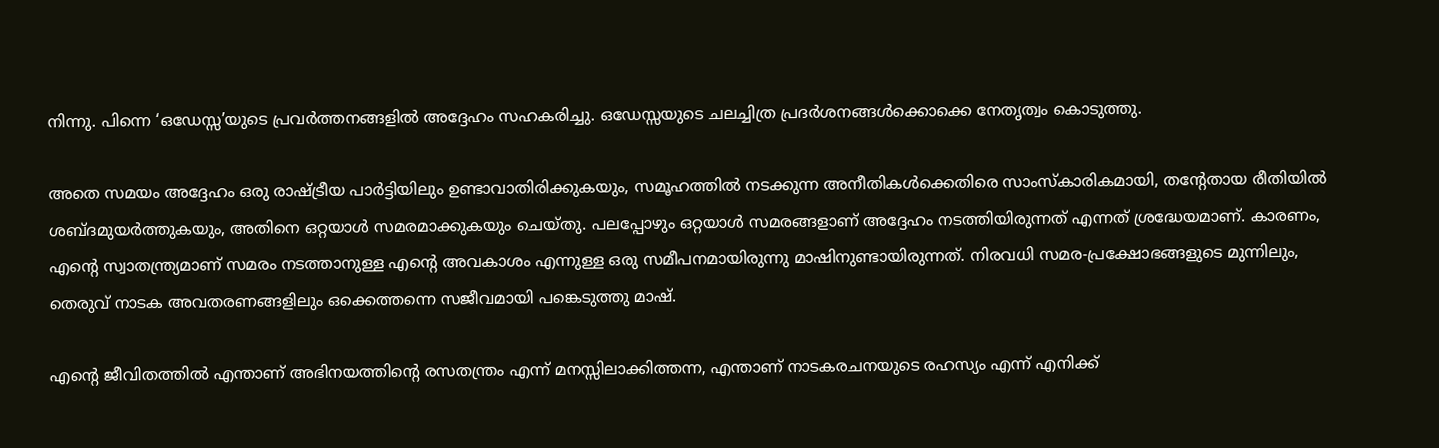നിന്നു. പിന്നെ ‘ഒഡേസ്സ’യുടെ പ്രവർത്തനങ്ങളിൽ അദ്ദേഹം സഹകരിച്ചു. ഒഡേസ്സയുടെ ചലച്ചിത്ര പ്രദർശനങ്ങൾക്കൊക്കെ നേതൃത്വം കൊടുത്തു.

അതെ സമയം അദ്ദേഹം ഒരു രാഷ്ട്രീയ പാർട്ടിയിലും ഉണ്ടാവാതിരിക്കുകയും, സമൂഹത്തിൽ നടക്കുന്ന അനീതികൾക്കെതിരെ സാംസ്കാരികമായി, തൻ്റേതായ രീതിയിൽ ശബ്ദമുയർത്തുകയും, അതിനെ ഒറ്റയാൾ സമരമാക്കുകയും ചെയ്തു. പലപ്പോഴും ഒറ്റയാൾ സമരങ്ങളാണ് അദ്ദേഹം നടത്തിയിരുന്നത് എന്നത് ശ്രദ്ധേയമാണ്. കാരണം, എൻ്റെ സ്വാതന്ത്ര്യമാണ് സമരം നടത്താനുള്ള എൻ്റെ അവകാശം എന്നുള്ള ഒരു സമീപനമായിരുന്നു മാഷിനുണ്ടായിരുന്നത്. നിരവധി സമര-പ്രക്ഷോഭങ്ങളുടെ മുന്നിലും, തെരുവ് നാടക അവതരണങ്ങളിലും ഒക്കെത്തന്നെ സജീവമായി പങ്കെടുത്തു മാഷ്.

എൻ്റെ ജീവിതത്തിൽ എന്താണ് അഭിനയത്തിൻ്റെ രസതന്ത്രം എന്ന് മനസ്സിലാക്കിത്തന്ന, എന്താണ് നാടകരചനയുടെ രഹസ്യം എന്ന് എനിക്ക്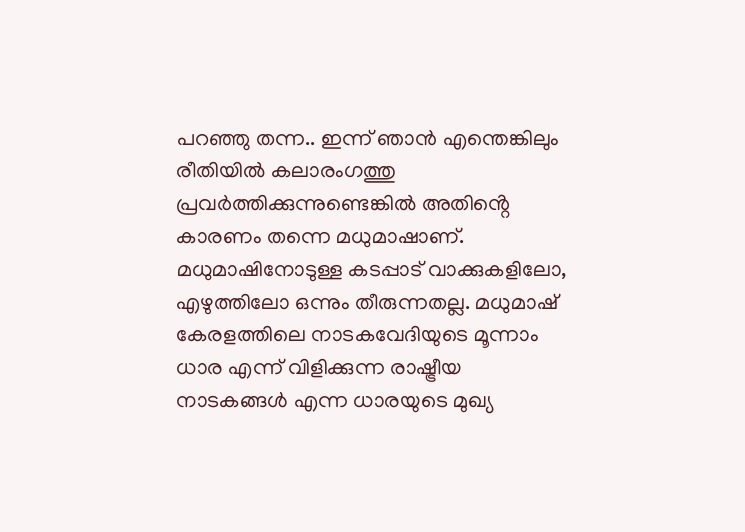പറഞ്ഞു തന്ന.. ഇന്ന് ഞാൻ എന്തെങ്കിലും രീതിയിൽ കലാരംഗത്തു പ്രവർത്തിക്കുന്നുണ്ടെങ്കിൽ അതിൻ്റെ കാരണം തന്നെ മധുമാഷാണ്‌. മധുമാഷിനോടുള്ള കടപ്പാട് വാക്കുകളിലോ, എഴുത്തിലോ ഒന്നും തീരുന്നതല്ല. മധുമാഷ് കേരളത്തിലെ നാടകവേദിയുടെ മൂന്നാം ധാര എന്ന് വിളിക്കുന്ന രാഷ്ട്രീയ നാടകങ്ങൾ എന്ന ധാരയുടെ മുഖ്യ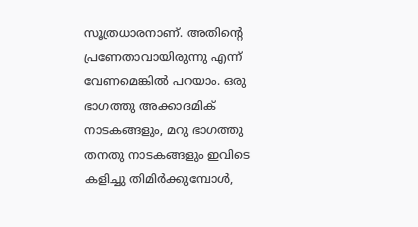സൂത്രധാരനാണ്. അതിൻ്റെ പ്രണേതാവായിരുന്നു എന്ന് വേണമെങ്കിൽ പറയാം. ഒരു ഭാഗത്തു അക്കാദമിക് നാടകങ്ങളും, മറു ഭാഗത്തു തനതു നാടകങ്ങളും ഇവിടെ കളിച്ചു തിമിർക്കുമ്പോൾ,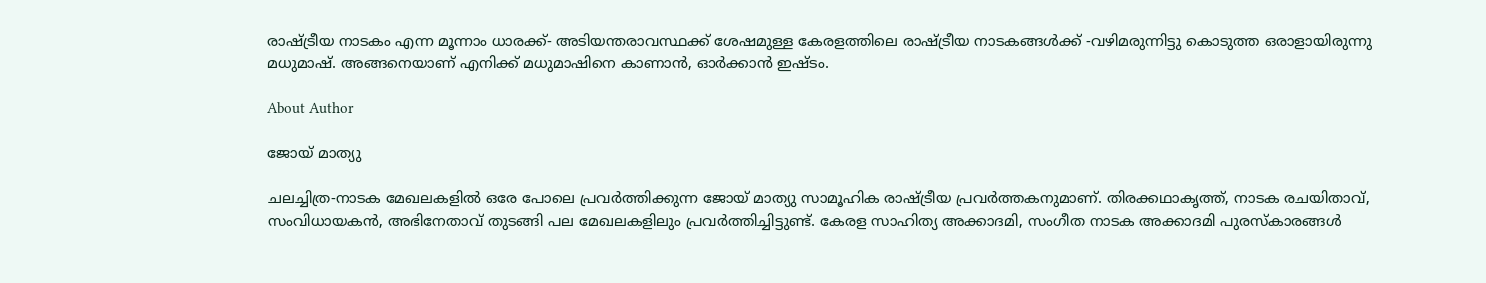രാഷ്ട്രീയ നാടകം എന്ന മൂന്നാം ധാരക്ക്- അടിയന്തരാവസ്ഥക്ക് ശേഷമുള്ള കേരളത്തിലെ രാഷ്ട്രീയ നാടകങ്ങൾക്ക് -വഴിമരുന്നിട്ടു കൊടുത്ത ഒരാളായിരുന്നു മധുമാഷ്. അങ്ങനെയാണ് എനിക്ക് മധുമാഷിനെ കാണാൻ, ഓർക്കാൻ ഇഷ്ടം.

About Author

ജോയ് മാത്യു

ചലച്ചിത്ര-നാടക മേഖലകളിൽ ഒരേ പോലെ പ്രവർത്തിക്കുന്ന ജോയ് മാത്യു സാമൂഹിക രാഷ്ട്രീയ പ്രവർത്തകനുമാണ്. തിരക്കഥാകൃത്ത്, നാടക രചയിതാവ്, സംവിധായകൻ, അഭിനേതാവ് തുടങ്ങി പല മേഖലകളിലും പ്രവർത്തിച്ചിട്ടുണ്ട്. കേരള സാഹിത്യ അക്കാദമി, സംഗീത നാടക അക്കാദമി പുരസ്‌കാരങ്ങൾ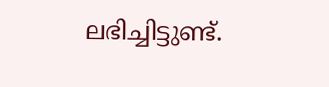ലഭിച്ചിട്ടുണ്ട്.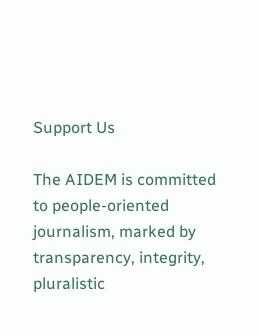Support Us

The AIDEM is committed to people-oriented journalism, marked by transparency, integrity, pluralistic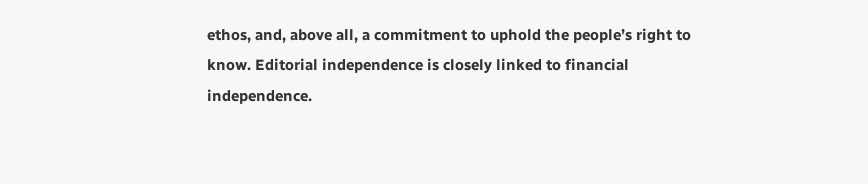ethos, and, above all, a commitment to uphold the people’s right to know. Editorial independence is closely linked to financial independence.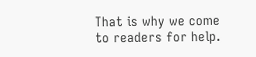That is why we come to readers for help.